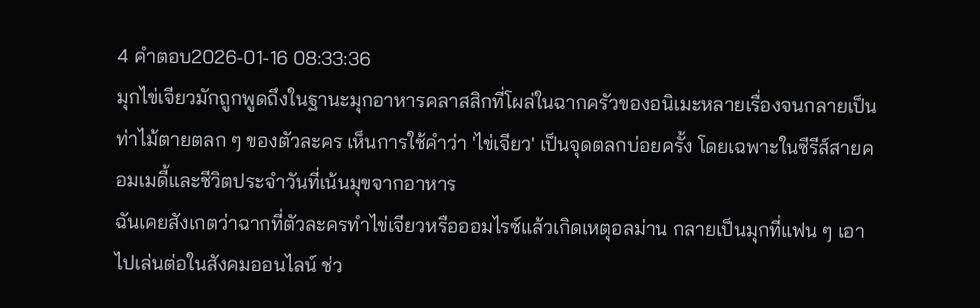4 คำตอบ2026-01-16 08:33:36
มุกไข่เจียวมักถูกพูดถึงในฐานะมุกอาหารคลาสสิกที่โผล่ในฉากครัวของอนิเมะหลายเรื่องจนกลายเป็นท่าไม้ตายตลก ๆ ของตัวละคร เห็นการใช้คำว่า 'ไข่เจียว' เป็นจุดตลกบ่อยครั้ง โดยเฉพาะในซีรีส์สายคอมเมดี้และชีวิตประจำวันที่เน้นมุขจากอาหาร
ฉันเคยสังเกตว่าฉากที่ตัวละครทำไข่เจียวหรือออมไรซ์แล้วเกิดเหตุอลม่าน กลายเป็นมุกที่แฟน ๆ เอาไปเล่นต่อในสังคมออนไลน์ ช่ว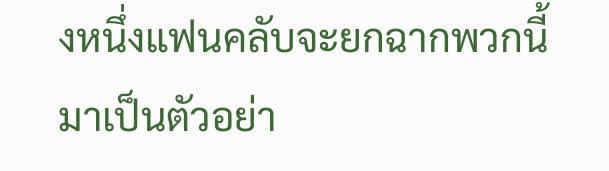งหนึ่งแฟนคลับจะยกฉากพวกนี้มาเป็นตัวอย่า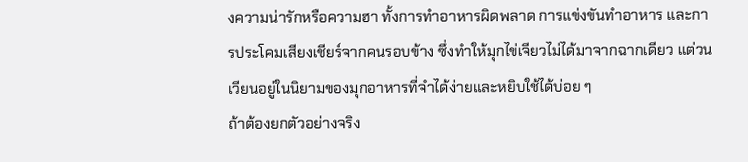งความน่ารักหรือความฮา ทั้งการทำอาหารผิดพลาด การแข่งขันทำอาหาร และการประโคมเสียงเชียร์จากคนรอบข้าง ซึ่งทำให้มุกไข่เจียวไม่ได้มาจากฉากเดียว แต่วนเวียนอยู่ในนิยามของมุกอาหารที่จำได้ง่ายและหยิบใช้ได้บ่อย ๆ
ถ้าต้องยกตัวอย่างจริง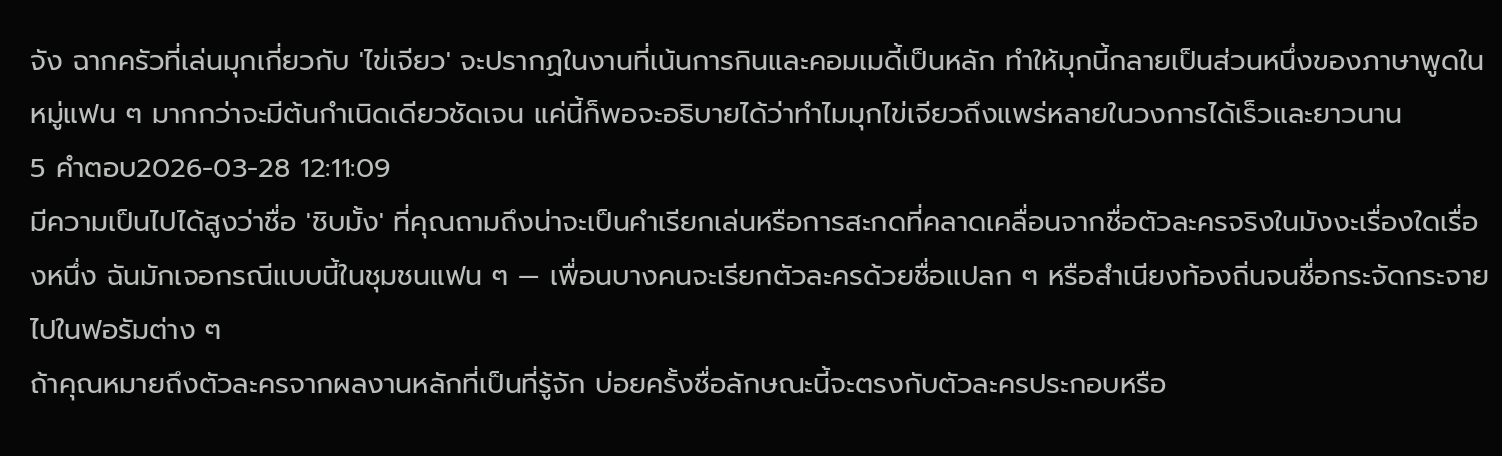จัง ฉากครัวที่เล่นมุกเกี่ยวกับ 'ไข่เจียว' จะปรากฏในงานที่เน้นการกินและคอมเมดี้เป็นหลัก ทำให้มุกนี้กลายเป็นส่วนหนึ่งของภาษาพูดในหมู่แฟน ๆ มากกว่าจะมีต้นกำเนิดเดียวชัดเจน แค่นี้ก็พอจะอธิบายได้ว่าทำไมมุกไข่เจียวถึงแพร่หลายในวงการได้เร็วและยาวนาน
5 คำตอบ2026-03-28 12:11:09
มีความเป็นไปได้สูงว่าชื่อ 'ชิบมั้ง' ที่คุณถามถึงน่าจะเป็นคำเรียกเล่นหรือการสะกดที่คลาดเคลื่อนจากชื่อตัวละครจริงในมังงะเรื่องใดเรื่องหนึ่ง ฉันมักเจอกรณีแบบนี้ในชุมชนแฟน ๆ — เพื่อนบางคนจะเรียกตัวละครด้วยชื่อแปลก ๆ หรือสำเนียงท้องถิ่นจนชื่อกระจัดกระจายไปในฟอรัมต่าง ๆ
ถ้าคุณหมายถึงตัวละครจากผลงานหลักที่เป็นที่รู้จัก บ่อยครั้งชื่อลักษณะนี้จะตรงกับตัวละครประกอบหรือ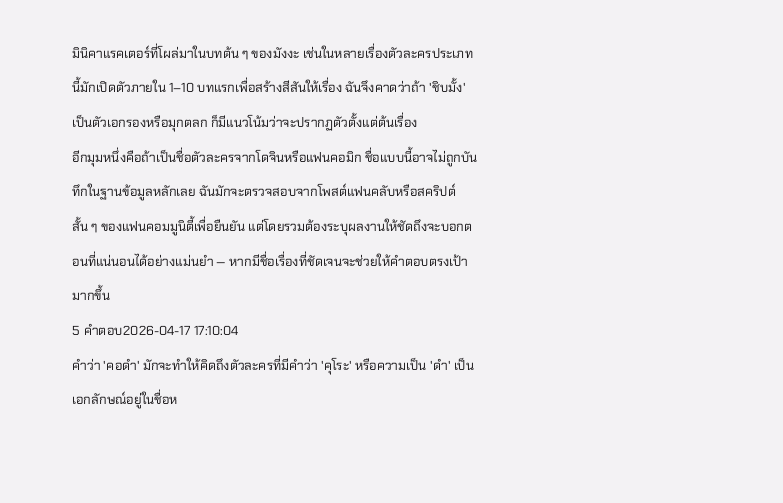มินิคาแรคเตอร์ที่โผล่มาในบทต้น ๆ ของมังงะ เช่นในหลายเรื่องตัวละครประเภทนี้มักเปิดตัวภายใน 1–10 บทแรกเพื่อสร้างสีสันให้เรื่อง ฉันจึงคาดว่าถ้า 'ชิบมั้ง' เป็นตัวเอกรองหรือมุกตลก ก็มีแนวโน้มว่าจะปรากฏตัวตั้งแต่ต้นเรื่อง
อีกมุมหนึ่งคือถ้าเป็นชื่อตัวละครจากโดจินหรือแฟนคอมิก ชื่อแบบนี้อาจไม่ถูกบันทึกในฐานข้อมูลหลักเลย ฉันมักจะตรวจสอบจากโพสต์แฟนคลับหรือสคริปต์สั้น ๆ ของแฟนคอมมูนิตี้เพื่อยืนยัน แต่โดยรวมต้องระบุผลงานให้ชัดถึงจะบอกตอนที่แน่นอนได้อย่างแม่นยำ — หากมีชื่อเรื่องที่ชัดเจนจะช่วยให้คำตอบตรงเป้ามากขึ้น
5 คำตอบ2026-04-17 17:10:04
คำว่า 'คอดำ' มักจะทำให้คิดถึงตัวละครที่มีคำว่า 'คุโระ' หรือความเป็น 'ดำ' เป็นเอกลักษณ์อยู่ในชื่อห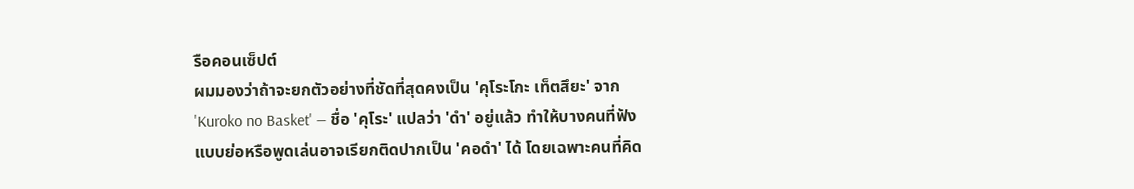รือคอนเซ็ปต์
ผมมองว่าถ้าจะยกตัวอย่างที่ชัดที่สุดคงเป็น 'คุโระโกะ เท็ตสึยะ' จาก 'Kuroko no Basket' — ชื่อ 'คุโระ' แปลว่า 'ดำ' อยู่แล้ว ทำให้บางคนที่ฟังแบบย่อหรือพูดเล่นอาจเรียกติดปากเป็น 'คอดำ' ได้ โดยเฉพาะคนที่คิด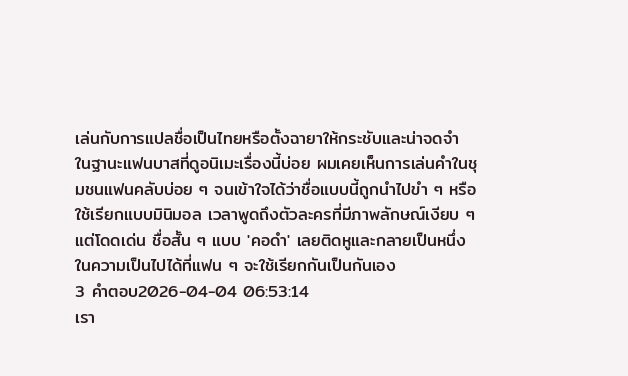เล่นกับการแปลชื่อเป็นไทยหรือตั้งฉายาให้กระชับและน่าจดจำ
ในฐานะแฟนบาสที่ดูอนิเมะเรื่องนี้บ่อย ผมเคยเห็นการเล่นคำในชุมชนแฟนคลับบ่อย ๆ จนเข้าใจได้ว่าชื่อแบบนี้ถูกนำไปขำ ๆ หรือใช้เรียกแบบมินิมอล เวลาพูดถึงตัวละครที่มีภาพลักษณ์เงียบ ๆ แต่โดดเด่น ชื่อสั้น ๆ แบบ 'คอดำ' เลยติดหูและกลายเป็นหนึ่งในความเป็นไปได้ที่แฟน ๆ จะใช้เรียกกันเป็นกันเอง
3 คำตอบ2026-04-04 06:53:14
เรา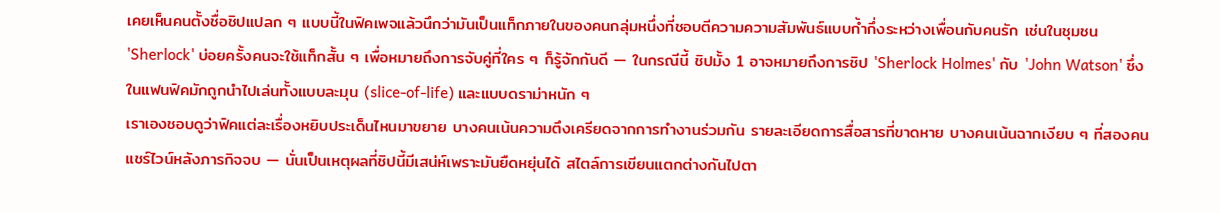เคยเห็นคนตั้งชื่อชิปแปลก ๆ แบบนี้ในฟิคเพจแล้วนึกว่ามันเป็นแท็กภายในของคนกลุ่มหนึ่งที่ชอบตีความความสัมพันธ์แบบก้ำกึ่งระหว่างเพื่อนกับคนรัก เช่นในชุมชน 'Sherlock' บ่อยครั้งคนจะใช้แท็กสั้น ๆ เพื่อหมายถึงการจับคู่ที่ใคร ๆ ก็รู้จักกันดี — ในกรณีนี้ ชิปมั้ง 1 อาจหมายถึงการชิป 'Sherlock Holmes' กับ 'John Watson' ซึ่งในแฟนฟิคมักถูกนำไปเล่นทั้งแบบละมุน (slice-of-life) และแบบดราม่าหนัก ๆ
เราเองชอบดูว่าฟิคแต่ละเรื่องหยิบประเด็นไหนมาขยาย บางคนเน้นความตึงเครียดจากการทำงานร่วมกัน รายละเอียดการสื่อสารที่ขาดหาย บางคนเน้นฉากเงียบ ๆ ที่สองคนแชร์ไวน์หลังภารกิจจบ — นั่นเป็นเหตุผลที่ชิปนี้มีเสน่ห์เพราะมันยืดหยุ่นได้ สไตล์การเขียนแตกต่างกันไปตา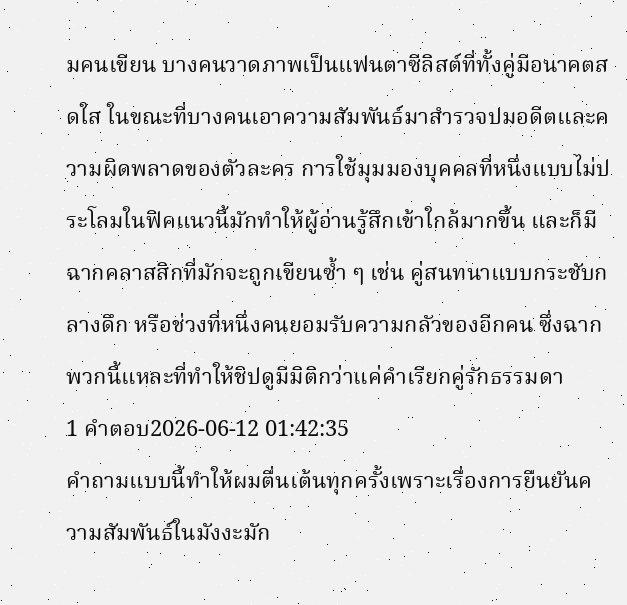มคนเขียน บางคนวาดภาพเป็นแฟนตาซีลิสต์ที่ทั้งคู่มีอนาคตสดใส ในขณะที่บางคนเอาความสัมพันธ์มาสำรวจปมอดีตและความผิดพลาดของตัวละคร การใช้มุมมองบุคคลที่หนึ่งแบบไม่ประโลมในฟิคแนวนี้มักทำให้ผู้อ่านรู้สึกเข้าใกล้มากขึ้น และก็มีฉากคลาสสิกที่มักจะถูกเขียนซ้ำ ๆ เช่น คู่สนทนาแบบกระชับกลางดึก หรือช่วงที่หนึ่งคนยอมรับความกลัวของอีกคน ซึ่งฉากพวกนี้แหละที่ทำให้ชิปดูมีมิติกว่าแค่คำเรียกคู่รักธรรมดา
1 คำตอบ2026-06-12 01:42:35
คำถามแบบนี้ทำให้ผมตื่นเต้นทุกครั้งเพราะเรื่องการยืนยันความสัมพันธ์ในมังงะมัก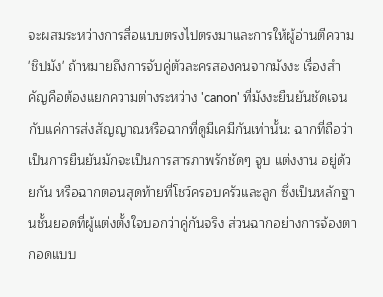จะผสมระหว่างการสื่อแบบตรงไปตรงมาและการให้ผู้อ่านตีความ 'ชิปมัง' ถ้าหมายถึงการจับคู่ตัวละครสองคนจากมังงะ เรื่องสำคัญคือต้องแยกความต่างระหว่าง 'canon' ที่มังงะยืนยันชัดเจน กับแค่การส่งสัญญาณหรือฉากที่ดูมีเคมีกันเท่านั้น: ฉากที่ถือว่าเป็นการยืนยันมักจะเป็นการสารภาพรักชัดๆ จูบ แต่งงาน อยู่ด้วยกัน หรือฉากตอนสุดท้ายที่โชว์ครอบครัวและลูก ซึ่งเป็นหลักฐานชั้นยอดที่ผู้แต่งตั้งใจบอกว่าคู่กันจริง ส่วนฉากอย่างการจ้องตา กอดแบบ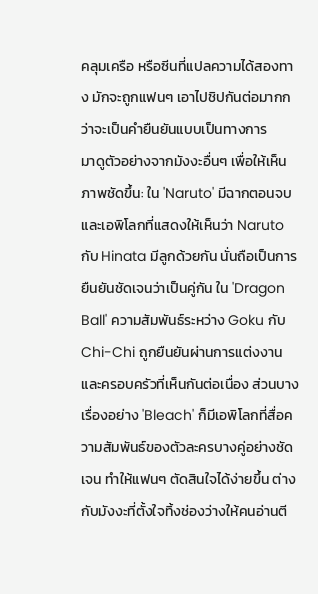คลุมเครือ หรือซีนที่แปลความได้สองทาง มักจะถูกแฟนๆ เอาไปชิปกันต่อมากกว่าจะเป็นคำยืนยันแบบเป็นทางการ
มาดูตัวอย่างจากมังงะอื่นๆ เพื่อให้เห็นภาพชัดขึ้น: ใน 'Naruto' มีฉากตอนจบและเอพิโลกที่แสดงให้เห็นว่า Naruto กับ Hinata มีลูกด้วยกัน นั่นถือเป็นการยืนยันชัดเจนว่าเป็นคู่กัน ใน 'Dragon Ball' ความสัมพันธ์ระหว่าง Goku กับ Chi-Chi ถูกยืนยันผ่านการแต่งงานและครอบครัวที่เห็นกันต่อเนื่อง ส่วนบางเรื่องอย่าง 'Bleach' ก็มีเอพิโลกที่สื่อความสัมพันธ์ของตัวละครบางคู่อย่างชัดเจน ทำให้แฟนๆ ตัดสินใจได้ง่ายขึ้น ต่างกับมังงะที่ตั้งใจทิ้งช่องว่างให้คนอ่านตี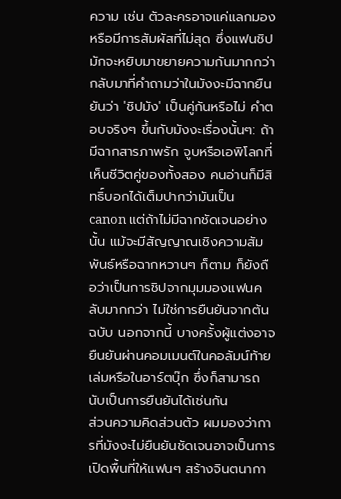ความ เช่น ตัวละครอาจแค่แลกมองหรือมีการสัมผัสที่ไม่สุด ซึ่งแฟนชิปมักจะหยิบมาขยายความกันมากกว่า
กลับมาที่คำถามว่าในมังงะมีฉากยืนยันว่า 'ชิปมัง' เป็นคู่กันหรือไม่ คำตอบจริงๆ ขึ้นกับมังงะเรื่องนั้นๆ: ถ้ามีฉากสารภาพรัก จูบหรือเอพิโลกที่เห็นชีวิตคู่ของทั้งสอง คนอ่านก็มีสิทธิ์บอกได้เต็มปากว่ามันเป็น canon แต่ถ้าไม่มีฉากชัดเจนอย่างนั้น แม้จะมีสัญญาณเชิงความสัมพันธ์หรือฉากหวานๆ ก็ตาม ก็ยังถือว่าเป็นการชิปจากมุมมองแฟนคลับมากกว่า ไม่ใช่การยืนยันจากต้นฉบับ นอกจากนี้ บางครั้งผู้แต่งอาจยืนยันผ่านคอมเมนต์ในคอลัมน์ท้ายเล่มหรือในอาร์ตบุ๊ก ซึ่งก็สามารถนับเป็นการยืนยันได้เช่นกัน
ส่วนความคิดส่วนตัว ผมมองว่าการที่มังงะไม่ยืนยันชัดเจนอาจเป็นการเปิดพื้นที่ให้แฟนๆ สร้างจินตนากา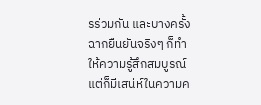รร่วมกัน และบางครั้งฉากยืนยันจริงๆ ก็ทำให้ความรู้สึกสมบูรณ์ แต่ก็มีเสน่ห์ในความค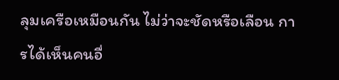ลุมเครือเหมือนกัน ไม่ว่าจะชัดหรือเลือน การได้เห็นคนอื่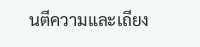นตีความและเถียง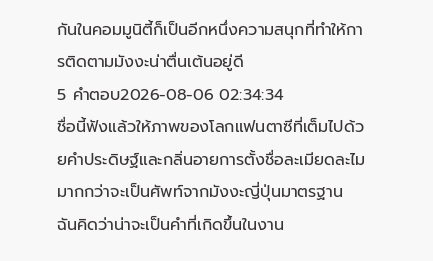กันในคอมมูนิตี้ก็เป็นอีกหนึ่งความสนุกที่ทำให้การติดตามมังงะน่าตื่นเต้นอยู่ดี
5 คำตอบ2026-08-06 02:34:34
ชื่อนี้ฟังแล้วให้ภาพของโลกแฟนตาซีที่เต็มไปด้วยคำประดิษฐ์และกลิ่นอายการตั้งชื่อละเมียดละไมมากกว่าจะเป็นศัพท์จากมังงะญี่ปุ่นมาตรฐาน
ฉันคิดว่าน่าจะเป็นคำที่เกิดขึ้นในงาน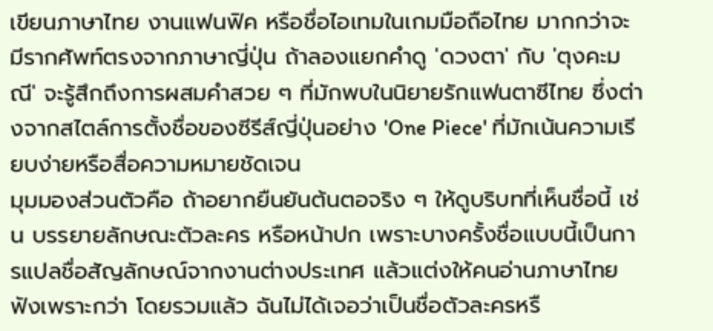เขียนภาษาไทย งานแฟนฟิค หรือชื่อไอเทมในเกมมือถือไทย มากกว่าจะมีรากศัพท์ตรงจากภาษาญี่ปุ่น ถ้าลองแยกคำดู 'ดวงตา' กับ 'ตุงคะมณี' จะรู้สึกถึงการผสมคำสวย ๆ ที่มักพบในนิยายรักแฟนตาซีไทย ซึ่งต่างจากสไตล์การตั้งชื่อของซีรีส์ญี่ปุ่นอย่าง 'One Piece' ที่มักเน้นความเรียบง่ายหรือสื่อความหมายชัดเจน
มุมมองส่วนตัวคือ ถ้าอยากยืนยันต้นตอจริง ๆ ให้ดูบริบทที่เห็นชื่อนี้ เช่น บรรยายลักษณะตัวละคร หรือหน้าปก เพราะบางครั้งชื่อแบบนี้เป็นการแปลชื่อสัญลักษณ์จากงานต่างประเทศ แล้วแต่งให้คนอ่านภาษาไทยฟังเพราะกว่า โดยรวมแล้ว ฉันไม่ได้เจอว่าเป็นชื่อตัวละครหรื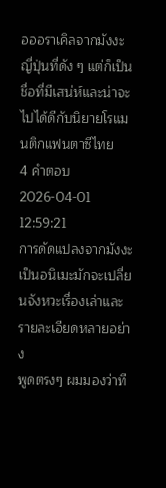อออราเคิลจากมังงะญี่ปุ่นที่ดัง ๆ แต่ก็เป็นชื่อที่มีเสน่ห์และน่าจะไปได้ดีกับนิยายโรแมนติกแฟนตาซีไทย
4 คำตอบ2026-04-01 12:59:21
การดัดแปลงจากมังงะเป็นอนิเมะมักจะเปลี่ยนจังหวะเรื่องเล่าและรายละเอียดหลายอย่าง
พูดตรงๆ ผมมองว่าที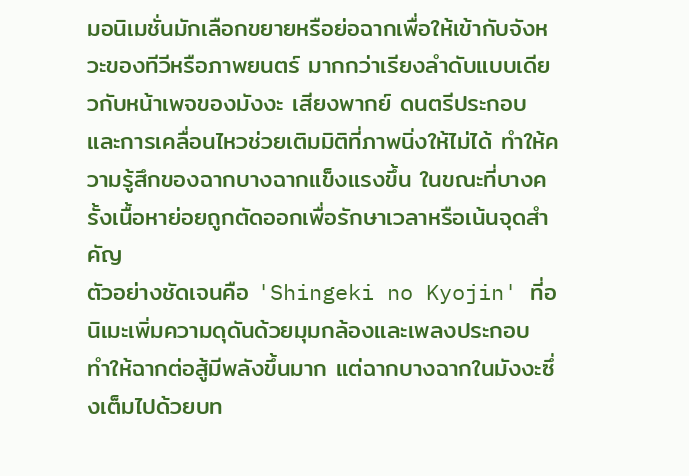มอนิเมชั่นมักเลือกขยายหรือย่อฉากเพื่อให้เข้ากับจังหวะของทีวีหรือภาพยนตร์ มากกว่าเรียงลำดับแบบเดียวกับหน้าเพจของมังงะ เสียงพากย์ ดนตรีประกอบ และการเคลื่อนไหวช่วยเติมมิติที่ภาพนิ่งให้ไม่ได้ ทำให้ความรู้สึกของฉากบางฉากแข็งแรงขึ้น ในขณะที่บางครั้งเนื้อหาย่อยถูกตัดออกเพื่อรักษาเวลาหรือเน้นจุดสำคัญ
ตัวอย่างชัดเจนคือ 'Shingeki no Kyojin' ที่อนิเมะเพิ่มความดุดันด้วยมุมกล้องและเพลงประกอบ ทำให้ฉากต่อสู้มีพลังขึ้นมาก แต่ฉากบางฉากในมังงะซึ่งเต็มไปด้วยบท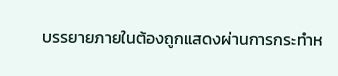บรรยายภายในต้องถูกแสดงผ่านการกระทำห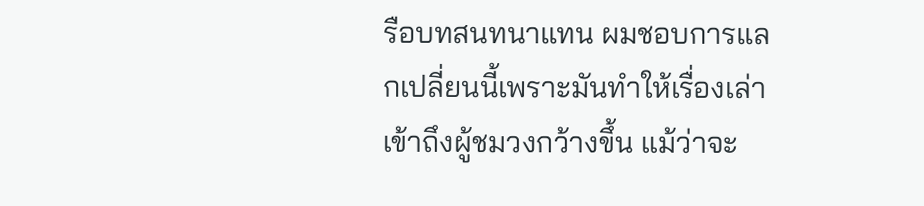รือบทสนทนาแทน ผมชอบการแลกเปลี่ยนนี้เพราะมันทำให้เรื่องเล่าเข้าถึงผู้ชมวงกว้างขึ้น แม้ว่าจะ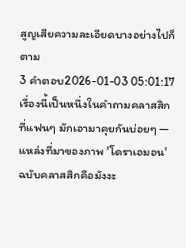สูญเสียความละเอียดบางอย่างไปก็ตาม
3 คำตอบ2026-01-03 05:01:17
เรื่องนี้เป็นหนึ่งในคำถามคลาสสิกที่แฟนๆ มักเอามาคุยกันบ่อยๆ — แหล่งที่มาของภาพ 'โดราเอมอน' ฉบับคลาสสิกคือมังงะ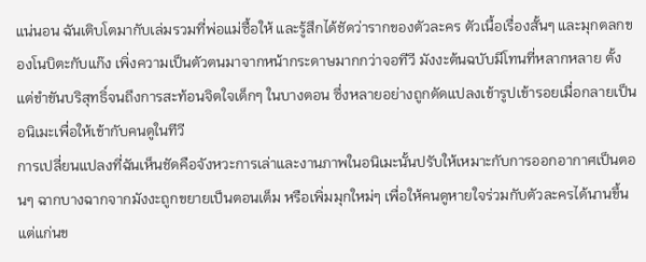แน่นอน ฉันเติบโตมากับเล่มรวมที่พ่อแม่ซื้อให้ และรู้สึกได้ชัดว่ารากของตัวละคร ตัวเนื้อเรื่องสั้นๆ และมุกตลกของโนบิตะกับแก๊ง เพิ่งความเป็นตัวตนมาจากหน้ากระดาษมากกว่าจอทีวี มังงะต้นฉบับมีโทนที่หลากหลาย ตั้งแต่ขำขันบริสุทธิ์จนถึงการสะท้อนจิตใจเด็กๆ ในบางตอน ซึ่งหลายอย่างถูกดัดแปลงเข้ารูปเข้ารอยเมื่อกลายเป็นอนิเมะเพื่อให้เข้ากับคนดูในทีวี
การเปลี่ยนแปลงที่ฉันเห็นชัดคือจังหวะการเล่าและงานภาพในอนิเมะนั้นปรับให้เหมาะกับการออกอากาศเป็นตอนๆ ฉากบางฉากจากมังงะถูกขยายเป็นตอนเต็ม หรือเพิ่มมุกใหม่ๆ เพื่อให้คนดูหายใจร่วมกับตัวละครได้นานขึ้น แต่แก่นข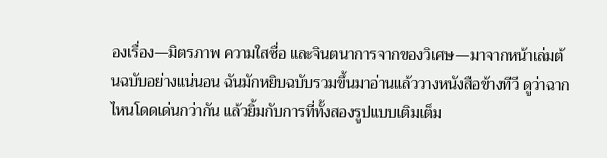องเรื่อง—มิตรภาพ ความใสซื่อ และจินตนาการจากของวิเศษ—มาจากหน้าเล่มต้นฉบับอย่างแน่นอน ฉันมักหยิบฉบับรวมขึ้นมาอ่านแล้ววางหนังสือข้างทีวี ดูว่าฉากไหนโดดเด่นกว่ากัน แล้วยิ้มกับการที่ทั้งสองรูปแบบเติมเต็ม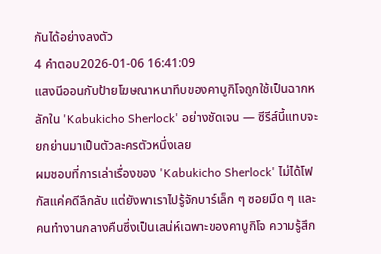กันได้อย่างลงตัว
4 คำตอบ2026-01-06 16:41:09
แสงนีออนกับป้ายโฆษณาหนาทึบของคาบูกิโจถูกใช้เป็นฉากหลักใน 'Kabukicho Sherlock' อย่างชัดเจน — ซีรีส์นี้แทบจะยกย่านมาเป็นตัวละครตัวหนึ่งเลย
ผมชอบที่การเล่าเรื่องของ 'Kabukicho Sherlock' ไม่ได้โฟกัสแค่คดีลึกลับ แต่ยังพาเราไปรู้จักบาร์เล็ก ๆ ซอยมืด ๆ และคนทำงานกลางคืนซึ่งเป็นเสน่ห์เฉพาะของคาบูกิโจ ความรู้สึก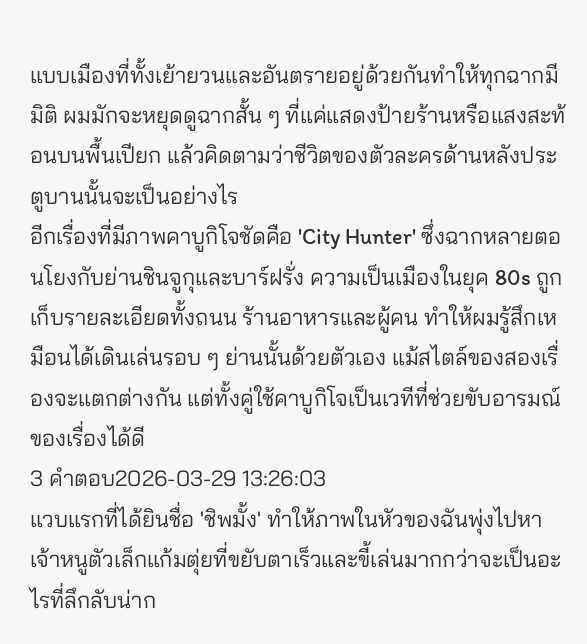แบบเมืองที่ทั้งเย้ายวนและอันตรายอยู่ด้วยกันทำให้ทุกฉากมีมิติ ผมมักจะหยุดดูฉากสั้น ๆ ที่แค่แสดงป้ายร้านหรือแสงสะท้อนบนพื้นเปียก แล้วคิดตามว่าชีวิตของตัวละครด้านหลังประตูบานนั้นจะเป็นอย่างไร
อีกเรื่องที่มีภาพคาบูกิโจชัดคือ 'City Hunter' ซึ่งฉากหลายตอนโยงกับย่านชินจูกุและบาร์ฝรั่ง ความเป็นเมืองในยุค 80s ถูกเก็บรายละเอียดทั้งถนน ร้านอาหารและผู้คน ทำให้ผมรู้สึกเหมือนได้เดินเล่นรอบ ๆ ย่านนั้นด้วยตัวเอง แม้สไตล์ของสองเรื่องจะแตกต่างกัน แต่ทั้งคู่ใช้คาบูกิโจเป็นเวทีที่ช่วยขับอารมณ์ของเรื่องได้ดี
3 คำตอบ2026-03-29 13:26:03
แวบแรกที่ได้ยินชื่อ 'ชิพมั้ง' ทำให้ภาพในหัวของฉันพุ่งไปหาเจ้าหนูตัวเล็กแก้มตุ่ยที่ขยับตาเร็วและขี้เล่นมากกว่าจะเป็นอะไรที่ลึกลับน่าก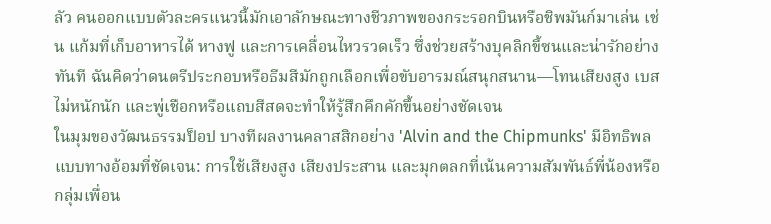ลัว คนออกแบบตัวละครแนวนี้มักเอาลักษณะทางชีวภาพของกระรอกบินหรือชิพมันก์มาเล่น เช่น แก้มที่เก็บอาหารได้ หางฟู และการเคลื่อนไหวรวดเร็ว ซึ่งช่วยสร้างบุคลิกขี้ซนและน่ารักอย่างทันที ฉันคิดว่าดนตรีประกอบหรือธีมสีมักถูกเลือกเพื่อขับอารมณ์สนุกสนาน—โทนเสียงสูง เบสไม่หนักนัก และพู่เชือกหรือแถบสีสดจะทำให้รู้สึกคึกคักขึ้นอย่างชัดเจน
ในมุมของวัฒนธรรมป็อป บางทีผลงานคลาสสิกอย่าง 'Alvin and the Chipmunks' มีอิทธิพลแบบทางอ้อมที่ชัดเจน: การใช้เสียงสูง เสียงประสาน และมุกตลกที่เน้นความสัมพันธ์พี่น้องหรือกลุ่มเพื่อน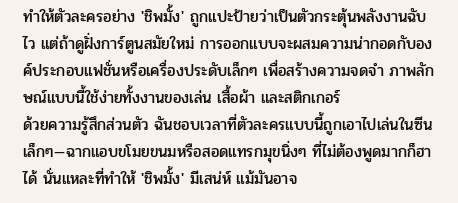ทำให้ตัวละครอย่าง 'ชิพมั้ง' ถูกแปะป้ายว่าเป็นตัวกระตุ้นพลังงานฉับไว แต่ถ้าดูฝั่งการ์ตูนสมัยใหม่ การออกแบบจะผสมความน่ากอดกับองค์ประกอบแฟชั่นหรือเครื่องประดับเล็กๆ เพื่อสร้างความจดจำ ภาพลักษณ์แบบนี้ใช้ง่ายทั้งงานของเล่น เสื้อผ้า และสติกเกอร์
ด้วยความรู้สึกส่วนตัว ฉันชอบเวลาที่ตัวละครแบบนี้ถูกเอาไปเล่นในซีนเล็กๆ—ฉากแอบขโมยขนมหรือสอดแทรกมุขนิ่งๆ ที่ไม่ต้องพูดมากก็ฮาได้ นั่นแหละที่ทำให้ 'ชิพมั้ง' มีเสน่ห์ แม้มันอาจ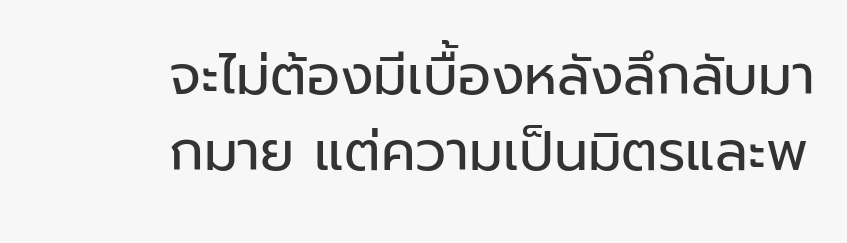จะไม่ต้องมีเบื้องหลังลึกลับมากมาย แต่ความเป็นมิตรและพ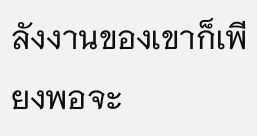ลังงานของเขาก็เพียงพอจะ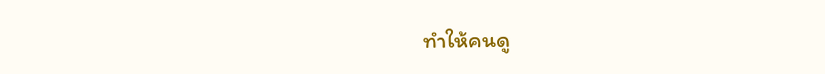ทำให้คนดู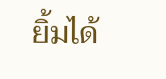ยิ้มได้